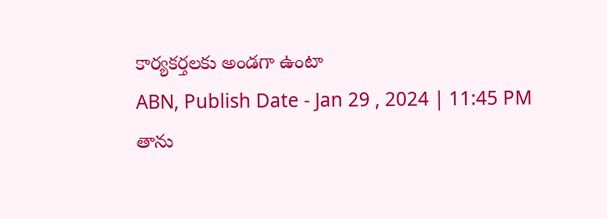కార్యకర్తలకు అండగా ఉంటా
ABN, Publish Date - Jan 29 , 2024 | 11:45 PM
తాను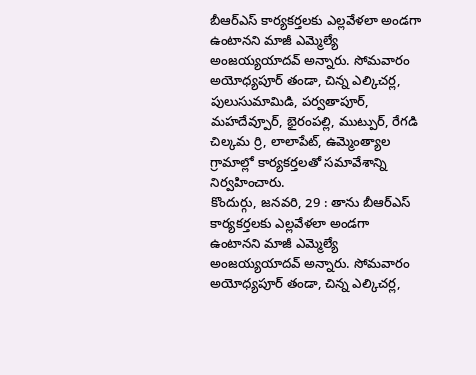బీఆర్ఎస్ కార్యకర్తలకు ఎల్లవేళలా అండగా ఉంటానని మాజీ ఎమ్మెల్యే అంజయ్యయాదవ్ అన్నారు. సోమవారం అయోధ్యపూర్ తండా, చిన్న ఎల్కిచర్ల, పులుసుమామిడి, పర్వతాపూర్, మహదేవ్పూర్, భైరంపల్లి, ముట్పుర్, రేగడి చిల్కమ ర్రి, లాలాపేట్, ఉమ్మెంత్యాల గ్రామాల్లో కార్యకర్తలతో సమావేశాన్ని నిర్వహించారు.
కొందుర్గు, జనవరి, 29 : తాను బీఆర్ఎస్ కార్యకర్తలకు ఎల్లవేళలా అండగా ఉంటానని మాజీ ఎమ్మెల్యే అంజయ్యయాదవ్ అన్నారు. సోమవారం అయోధ్యపూర్ తండా, చిన్న ఎల్కిచర్ల,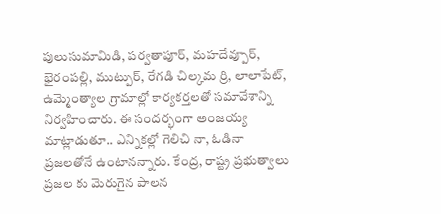పులుసుమామిడి, పర్వతాపూర్, మహదేవ్పూర్, భైరంపల్లి, ముట్పుర్, రేగడి చిల్కమ ర్రి, లాలాపేట్, ఉమ్మెంత్యాల గ్రామాల్లో కార్యకర్తలతో సమావేశాన్ని నిర్వహించారు. ఈ సందర్భంగా అంజయ్య మాట్లాడుతూ.. ఎన్నికల్లో గెలిచి నా, ఓడినా ప్రజలతోనే ఉంటానన్నారు. కేంద్ర, రాష్ట్ర ప్రభుత్వాలు ప్రజల కు మెరుగైన పాలన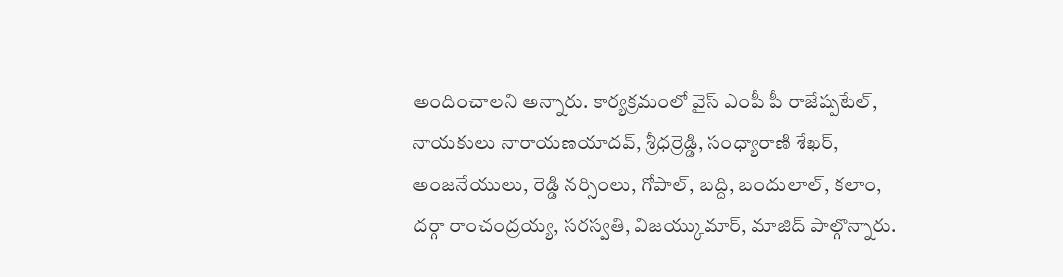అందించాలని అన్నారు. కార్యక్రమంలో వైస్ ఎంపీ పీ రాజేష్పటేల్, నాయకులు నారాయణయాదవ్, శ్రీధర్రెడ్డి, సంధ్యారాణి శేఖర్, అంజనేయులు, రెడ్డి నర్సింలు, గోపాల్, బద్ది, బందులాల్, కలాం, దర్గా రాంచంద్రయ్య, సరస్వతి, విజయ్కుమార్, మాజిద్ పాల్గొన్నారు.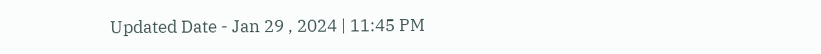Updated Date - Jan 29 , 2024 | 11:45 PM